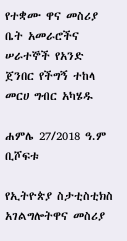የተቋሙ ዋና መስሪያ ቤት አመራሮችና ሠራተኞች የአንድ ጀንበር የችግኝ ተከላ መርሀ ግብር አካሄዱ

ሐምሌ 27/2018 ዓ.ም ቢሾፍቱ

የኢትዮጵያ ስታቲስቲክስ አገልግሎትዋና መስሪያ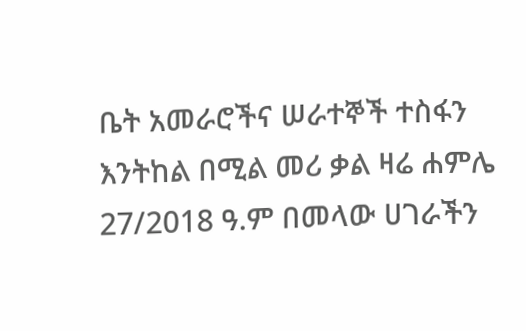ቤት አመራሮችና ሠራተኞች ተስፋን እንትከል በሚል መሪ ቃል ዛሬ ሐምሌ 27/2018 ዓ.ም በመላው ሀገራችን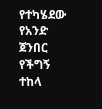የተካሄደው የአንድ ጀንበር የችግኝ ተከላ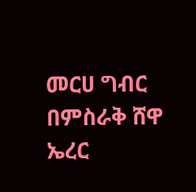መርሀ ግብር በምስራቅ ሸዋ ኤረር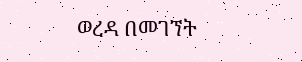ወረዳ በመገኘት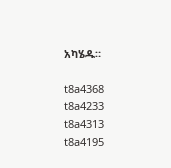አካሄዱ።

t8a4368
t8a4233
t8a4313
t8a4195